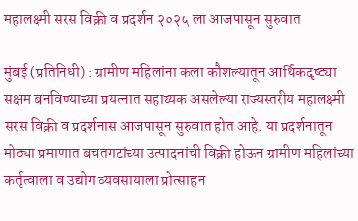महालक्ष्मी सरस विक्री व प्रदर्शन २०२५ ला आजपासून सुरुवात

मुंबई (प्रतिनिधी) : ग्रामीण महिलांना कला कौशल्यातून आर्थिकदृष्ट्या सक्षम बनविण्याच्या प्रयत्नात सहाय्यक असलेल्या राज्यस्तरीय महालक्ष्मी सरस विक्री व प्रदर्शनास आजपासून सुरुवात होत आहे. या प्रदर्शनातून मोठ्या प्रमाणात बचतगटांच्या उत्पादनांची विक्री होऊन ग्रामीण महिलांच्या कर्तृत्वाला व उद्योग व्यवसायाला प्रोत्साहन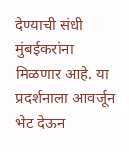देण्याची संधी मुंबईकरांना मिळणार आहे. या प्रदर्शनाला आवर्जून भेट देऊन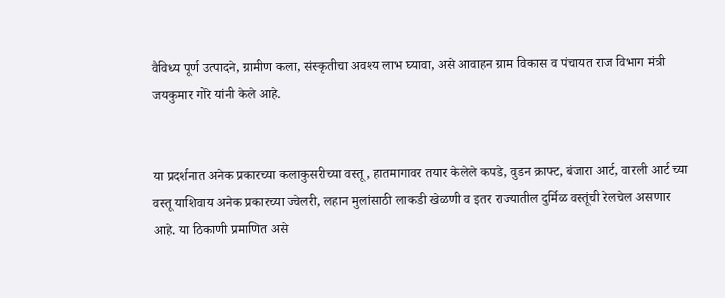वैविध्य पूर्ण उत्पादने, ग्रामीण कला, संस्कृतीचा अवश्य लाभ घ्यावा, असे आवाहन ग्राम विकास व पंचायत राज विभाग मंत्री जयकुमार गोरे यांनी केले आहे.


या प्रदर्शनात अनेक प्रकारच्या कलाकुसरीच्या वस्तू, हातमागावर तयार केलेले कपडे, वुडन क्राफ्ट, बंजारा आर्ट, वारली आर्ट च्या वस्तू याशिवाय अनेक प्रकारच्या ज्वेलरी, लहान मुलांसाठी लाकडी खेळणी व इतर राज्यातील दुर्मिळ वस्तूंची रेलचेल असणार आहे. या ठिकाणी प्रमाणित असे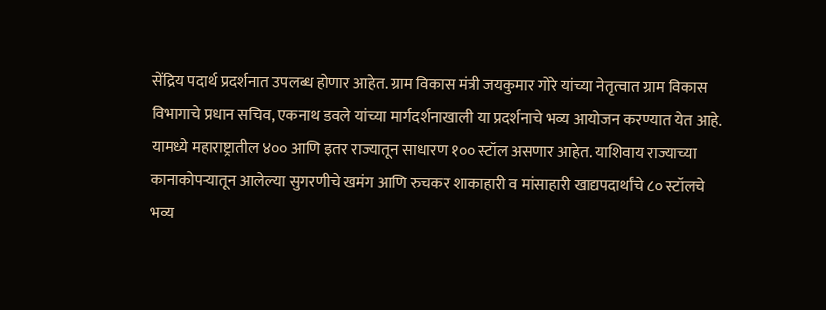सेंद्रिय पदार्थ प्रदर्शनात उपलब्ध होणार आहेत. ग्राम विकास मंत्री जयकुमार गोरे यांच्या नेतृत्वात ग्राम विकास विभागाचे प्रधान सचिव, एकनाथ डवले यांच्या मार्गदर्शनाखाली या प्रदर्शनाचे भव्य आयोजन करण्यात येत आहे. यामध्ये महाराष्ट्रातील ४०० आणि इतर राज्यातून साधारण १०० स्टॉल असणार आहेत. याशिवाय राज्याच्या कानाकोपऱ्यातून आलेल्या सुगरणीचे खमंग आणि रुचकर शाकाहारी व मांसाहारी खाद्यपदार्थांचे ८० स्टॉलचे भव्य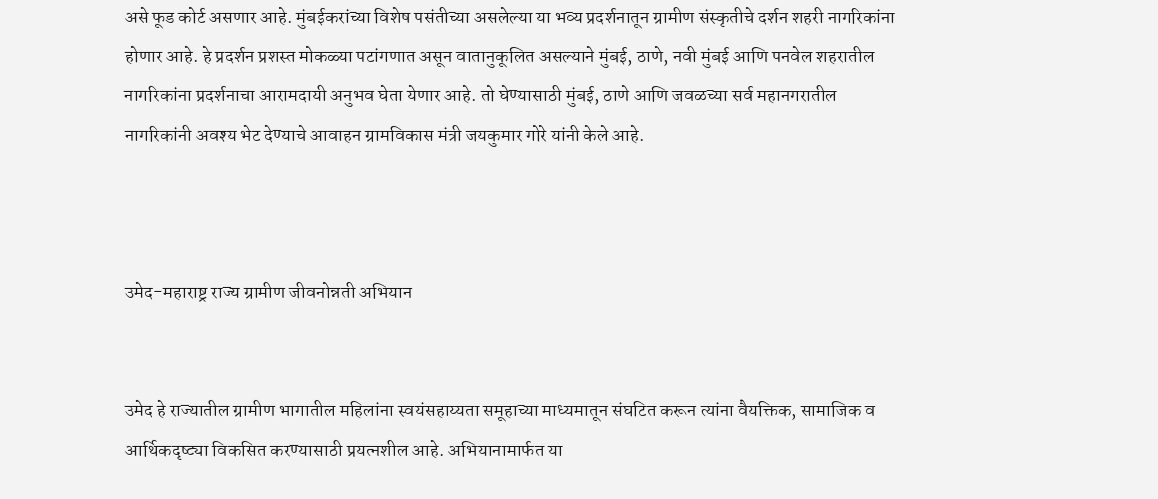असे फूड कोर्ट असणार आहे. मुंबईकरांच्या विशेष पसंतीच्या असलेल्या या भव्य प्रदर्शनातून ग्रामीण संस्कृतीचे दर्शन शहरी नागरिकांना होणार आहे. हे प्रदर्शन प्रशस्त मोकळ्या पटांगणात असून वातानुकूलित असल्याने मुंबई, ठाणे, नवी मुंबई आणि पनवेल शहरातील नागरिकांना प्रदर्शनाचा आरामदायी अनुभव घेता येणार आहे. तो घेण्यासाठी मुंबई, ठाणे आणि जवळच्या सर्व महानगरातील नागरिकांनी अवश्य भेट देण्याचे आवाहन ग्रामविकास मंत्री जयकुमार गोरे यांनी केले आहे.



उमेद-महाराष्ट्र राज्य ग्रामीण जीवनोन्नती अभियान


उमेद हे राज्यातील ग्रामीण भागातील महिलांना स्वयंसहाय्यता समूहाच्या माध्यमातून संघटित करून त्यांना वैयक्तिक, सामाजिक व आर्थिकदृष्ट्या विकसित करण्यासाठी प्रयत्नशील आहे. अभियानामार्फत या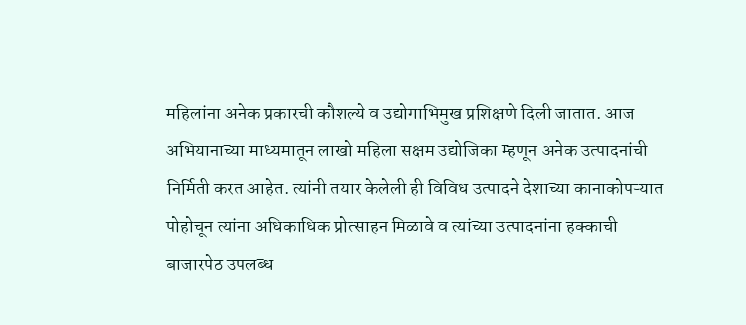महिलांना अनेक प्रकारची कौशल्ये व उद्योगाभिमुख प्रशिक्षणे दिली जातात. आज अभियानाच्या माध्यमातून लाखो महिला सक्षम उद्योजिका म्हणून अनेक उत्पादनांची निर्मिती करत आहेत. त्यांनी तयार केलेली ही विविध उत्पादने देशाच्या कानाकोपऱ्यात पोहोचून त्यांना अधिकाधिक प्रोत्साहन मिळावे व त्यांच्या उत्पादनांना हक्काची बाजारपेठ उपलब्ध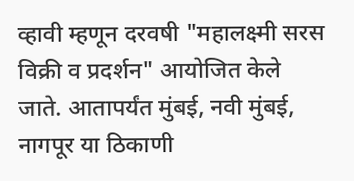व्हावी म्हणून दरवषी "महालक्ष्मी सरस विक्री व प्रदर्शन" आयोजित केले जाते. आतापर्यंत मुंबई, नवी मुंबई, नागपूर या ठिकाणी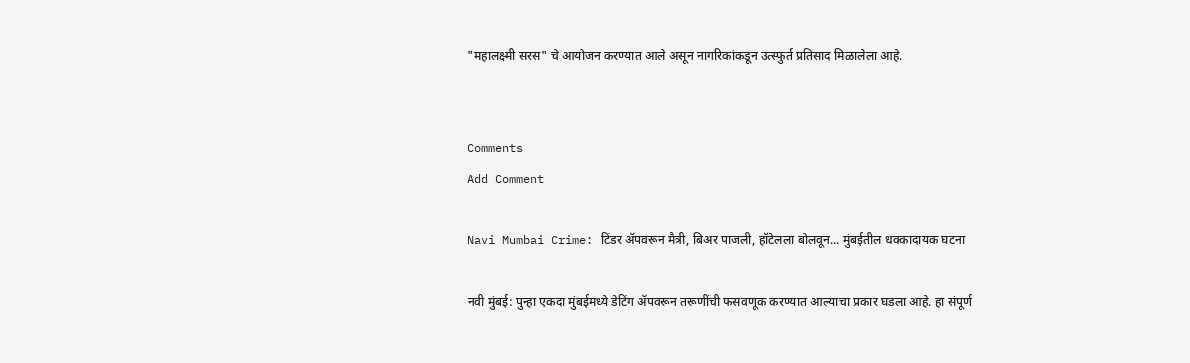"महालक्ष्मी सरस" चे आयोजन करण्यात आले असून नागरिकांकडून उत्स्फुर्त प्रतिसाद मिळालेला आहे.


Comments
Add Comment

Navi Mumbai Crime: टिंडर ॲपवरून मैत्री, बिअर पाजली, हॉटेलला बोलवून... मुंबईतील धक्कादायक घटना

नवी मुंबई: पुन्हा एकदा मुंबईमध्ये डेटिंग ॲपवरून तरूणींची फसवणूक करण्यात आल्याचा प्रकार घडला आहे. हा संपूर्ण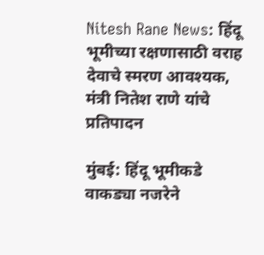Nitesh Rane News: हिंदू भूमीच्या रक्षणासाठी वराह देवाचे स्मरण आवश्यक, मंत्री नितेश राणे यांचे प्रतिपादन

मुंबई: हिंदू भूमीकडे वाकड्या नजरेने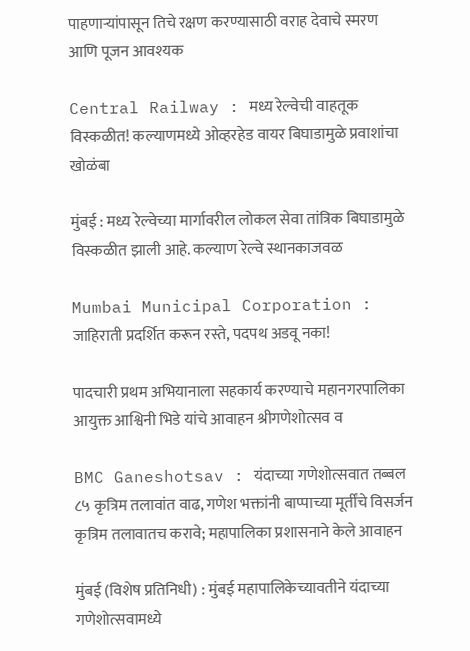पाहणाऱ्यांपासून तिचे रक्षण करण्यासाठी वराह देवाचे स्मरण आणि पूजन आवश्यक

Central Railway : मध्य रेल्वेची वाहतूक विस्कळीत! कल्याणमध्ये ओव्हरहेड वायर बिघाडामुळे प्रवाशांचा खोळंबा

मुंबई : मध्य रेल्वेच्या मार्गावरील लोकल सेवा तांत्रिक बिघाडामुळे विस्कळीत झाली आहे. कल्याण रेल्वे स्थानकाजवळ

Mumbai Municipal Corporation : जाहिराती प्रदर्शित करून रस्ते, पदपथ अडवू नका!

पादचारी प्रथम अभियानाला सहकार्य करण्याचे महानगरपालिका आयुक्त आश्विनी भिडे यांचे आवाहन श्रीगणेशोत्सव व

BMC Ganeshotsav : यंदाच्या गणेशोत्सवात तब्बल ८५ कृत्रिम तलावांत वाढ, गणेश भक्तांनी बाप्पाच्या मूर्तींचे विसर्जन कृत्रिम तलावातच करावे; महापालिका प्रशासनाने केले आवाहन

मुंबई (विशेष प्रतिनिधी) : मुंबई महापालिकेच्यावतीने यंदाच्या गणेशोत्सवामध्ये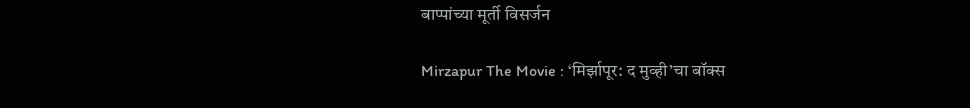बाप्पांच्या मूर्ती विसर्जन

Mirzapur The Movie : ‘मिर्झापूर: द मुव्ही’चा बॉक्स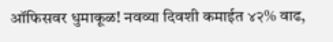ऑफिसवर धुमाकूळ! नवव्या दिवशी कमाईत ४२% वाढ,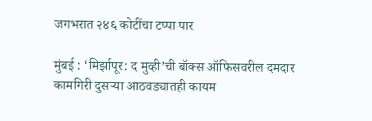जगभरात २४६ कोटींचा टप्पा पार

मुंबई : ‘मिर्झापूर: द मुव्ही’ची बॉक्स ऑफिसवरील दमदार कामगिरी दुसऱ्या आठवड्यातही कायम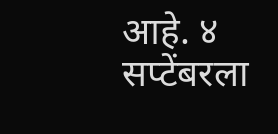आहे. ४ सप्टेंबरला